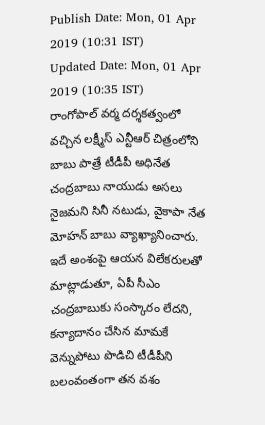Publish Date: Mon, 01 Apr 2019 (10:31 IST)
Updated Date: Mon, 01 Apr 2019 (10:35 IST)
రాంగోపాల్ వర్మ దర్శకత్వంలో వచ్చిన లక్ష్మీస్ ఎన్టీఆర్ చిత్రంలోని బాబు పాత్రే టీడీపీ అధినేత చంద్రబాబు నాయుడు అసలు నైజమని సినీ నటుడు, వైకాపా నేత మోహన్ బాబు వ్యాఖ్యానించారు.
ఇదే అంశంపై ఆయన విలేకరులతో మాట్లాడుతూ, ఏపీ సీఎం చంద్రబాబుకు సంస్కారం లేదని, కన్యాదానం చేసిన మామకే వెన్నుపోటు పొడిచి టీడీపీని బలంవంతంగా తన వశం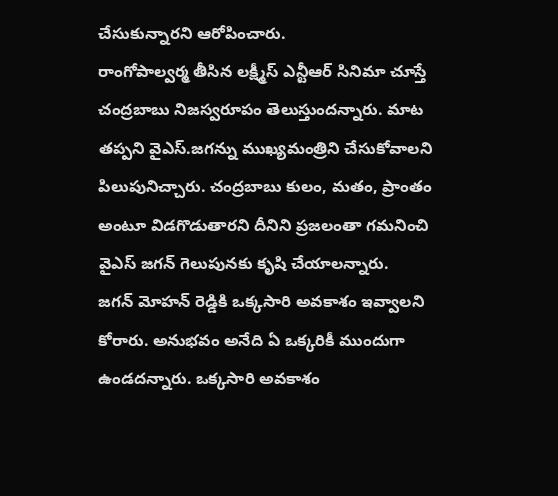చేసుకున్నారని ఆరోపించారు.
రాంగోపాల్వర్మ తీసిన లక్ష్మీస్ ఎన్టీఆర్ సినిమా చూస్తే చంద్రబాబు నిజస్వరూపం తెలుస్తుందన్నారు. మాట తప్పని వైఎస్.జగన్ను ముఖ్యమంత్రిని చేసుకోవాలని పిలుపునిచ్చారు. చంద్రబాబు కులం, మతం, ప్రాంతం అంటూ విడగొడుతారని దీనిని ప్రజలంతా గమనించి వైఎస్ జగన్ గెలుపునకు కృషి చేయాలన్నారు.
జగన్ మోహన్ రెడ్డికి ఒక్కసారి అవకాశం ఇవ్వాలని కోరారు. అనుభవం అనేది ఏ ఒక్కరికీ ముందుగా ఉండదన్నారు. ఒక్కసారి అవకాశం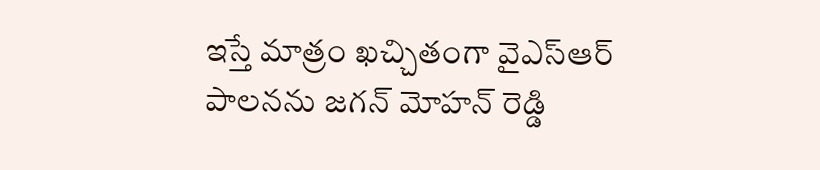ఇస్తే మాత్రం ఖచ్చితంగా వైఎస్ఆర్ పాలనను జగన్ మోహన్ రెడ్డి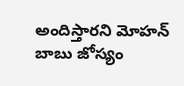అందిస్తారని మోహన్ బాబు జోస్యం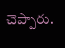చెప్పారు.